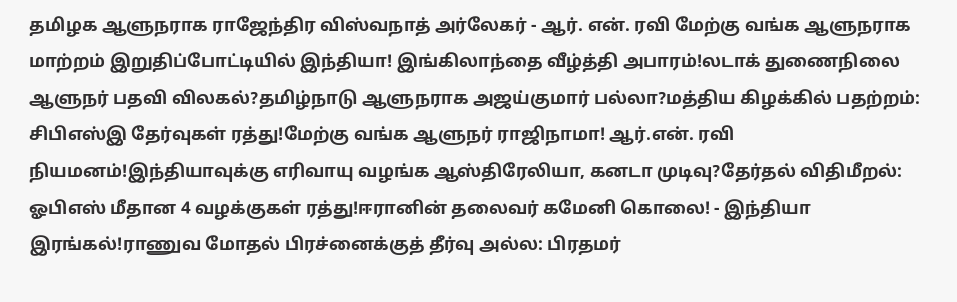தமிழக ஆளுநராக ராஜேந்திர விஸ்வநாத் அர்லேகர் - ஆர். என். ரவி மேற்கு வங்க ஆளுநராக மாற்றம் இறுதிப்போட்டியில் இந்தியா! இங்கிலாந்தை வீழ்த்தி அபாரம்!லடாக் துணைநிலை ஆளுநர் பதவி விலகல்?தமிழ்நாடு ஆளுநராக அஜய்குமார் பல்லா?மத்திய கிழக்கில் பதற்றம்: சிபிஎஸ்இ தேர்வுகள் ரத்து!மேற்கு வங்க ஆளுநர் ராஜிநாமா! ஆர்.என். ரவி நியமனம்!இந்தியாவுக்கு எரிவாயு வழங்க ஆஸ்திரேலியா, கனடா முடிவு?தேர்தல் விதிமீறல்: ஓபிஎஸ் மீதான 4 வழக்குகள் ரத்து!ஈரானின் தலைவர் கமேனி கொலை! - இந்தியா இரங்கல்!ராணுவ மோதல் பிரச்னைக்குத் தீர்வு அல்ல: பிரதமர்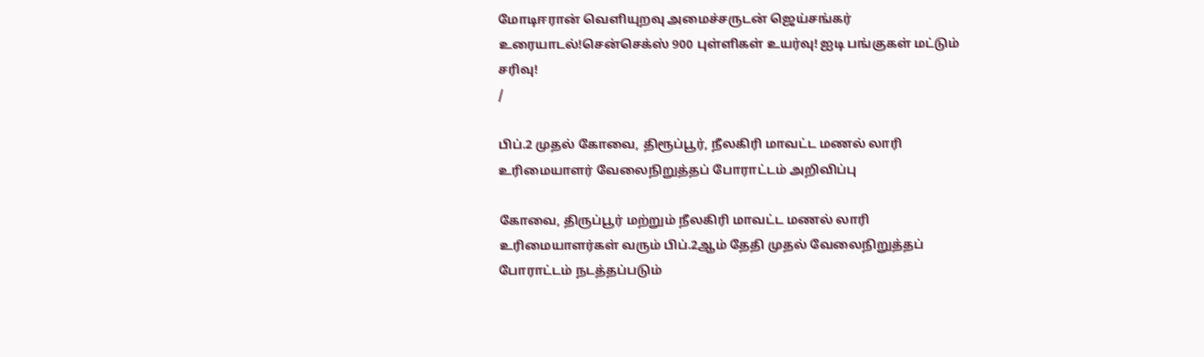மோடிஈரான் வெளியுறவு அமைச்சருடன் ஜெய்சங்கர் உரையாடல்!சென்செக்ஸ் 900 புள்ளிகள் உயர்வு! ஐடி பங்குகள் மட்டும் சரிவு!
/

பிப்.2 முதல் கோவை, திரூப்பூர், நீலகிரி மாவட்ட மணல் லாரி உரிமையாளர் வேலைநிறுத்தப் போராட்டம் அறிவிப்பு

கோவை, திருப்பூர் மற்றும் நீலகிரி மாவட்ட மணல் லாரி உரிமையாளர்கள் வரும் பிப்.2ஆம் தேதி முதல் வேலைநிறுத்தப் போராட்டம் நடத்தப்படும்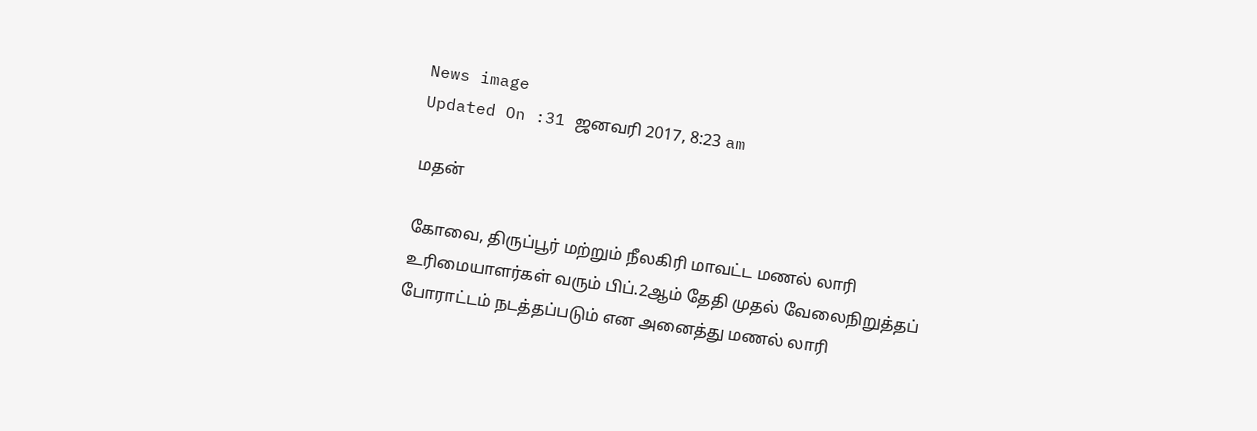News image
Updated On :31 ஜனவரி 2017, 8:23 am

மதன்

கோவை, திருப்பூர் மற்றும் நீலகிரி மாவட்ட மணல் லாரி உரிமையாளர்கள் வரும் பிப்.2ஆம் தேதி முதல் வேலைநிறுத்தப் போராட்டம் நடத்தப்படும் என அனைத்து மணல் லாரி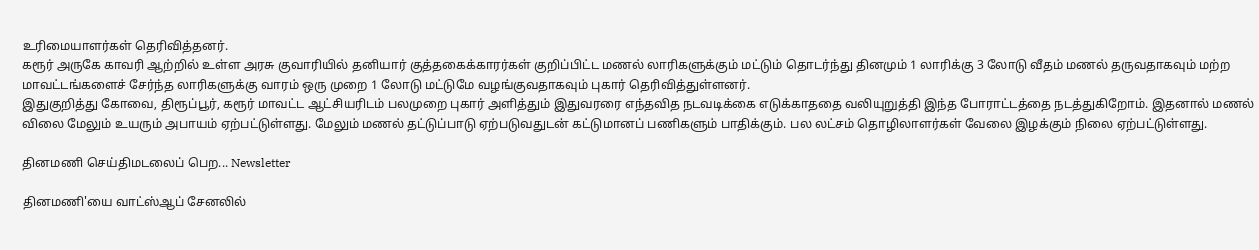உரிமையாளர்கள் தெரிவித்தனர்.
கரூர் அருகே காவரி ஆற்றில் உள்ள அரசு குவாரியில் தனியார் குத்தகைக்காரர்கள் குறிப்பிட்ட மணல் லாரிகளுக்கும் மட்டும் தொடர்ந்து தினமும் 1 லாரிக்கு 3 லோடு வீதம் மணல் தருவதாகவும் மற்ற மாவட்டங்களைச் சேர்ந்த லாரிகளுக்கு வாரம் ஒரு முறை 1 லோடு மட்டுமே வழங்குவதாகவும் புகார் தெரிவித்துள்ளனர்.
இதுகுறித்து கோவை, திரூப்பூர், கரூர் மாவட்ட ஆட்சியரிடம் பலமுறை புகார் அளித்தும் இதுவரரை எந்தவித நடவடிக்கை எடுக்காததை வலியுறுத்தி இந்த போராட்டத்தை நடத்துகிறோம். இதனால் மணல் விலை மேலும் உயரும் அபாயம் ஏற்பட்டுள்ளது. மேலும் மணல் தட்டுப்பாடு ஏற்படுவதுடன் கட்டுமானப் பணிகளும் பாதிக்கும். பல லட்சம் தொழிலாளர்கள் வேலை இழக்கும் நிலை ஏற்பட்டுள்ளது.

தினமணி செய்திமடலைப் பெற... Newsletter

தினமணி'யை வாட்ஸ்ஆப் சேனலில்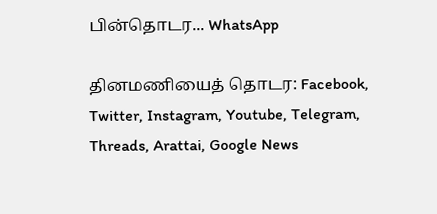பின்தொடர... WhatsApp

தினமணியைத் தொடர: Facebook, Twitter, Instagram, Youtube, Telegram, Threads, Arattai, Google News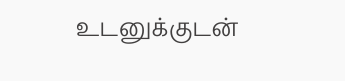உடனுக்குடன்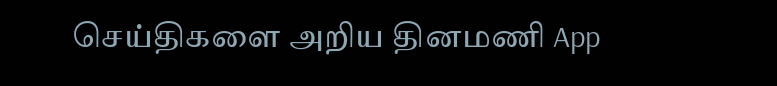செய்திகளை அறிய தினமணி App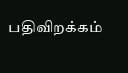பதிவிறக்கம்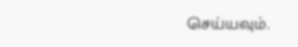செய்யவும்.